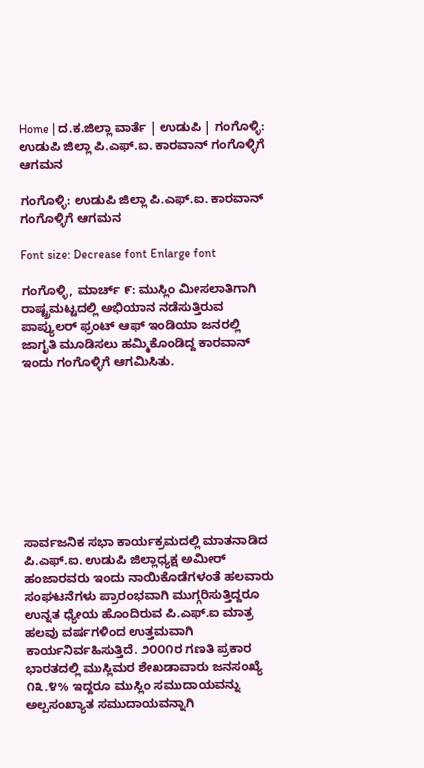Home | ದ.ಕ.ಜಿಲ್ಲಾ ವಾರ್ತೆ | ಉಡುಪಿ | ಗಂಗೊಳ್ಳಿ: ಉಡುಪಿ ಜಿಲ್ಲಾ ಪಿ.ಎಫ್.ಐ. ಕಾರವಾನ್ ಗಂಗೊಳ್ಳಿಗೆ ಆಗಮನ

ಗಂಗೊಳ್ಳಿ: ಉಡುಪಿ ಜಿಲ್ಲಾ ಪಿ.ಎಫ್.ಐ. ಕಾರವಾನ್ ಗಂಗೊಳ್ಳಿಗೆ ಆಗಮನ

Font size: Decrease font Enlarge font

ಗಂಗೊಳ್ಳಿ, ಮಾರ್ಚ್ ೯: ಮುಸ್ಲಿಂ ಮೀಸಲಾತಿಗಾಗಿ ರಾಷ್ಟ್ರಮಟ್ಟದಲ್ಲಿ ಅಭಿಯಾನ ನಡೆಸುತ್ತಿರುವ ಪಾಪ್ಯುಲರ್ ಫ್ರಂಟ್ ಆಫ್ ಇಂಡಿಯಾ ಜನರಲ್ಲಿ ಜಾಗೃತಿ ಮೂಡಿಸಲು ಹಮ್ಮಿಕೊಂಡಿದ್ದ ಕಾರವಾನ್ ಇಂದು ಗಂಗೊಳ್ಳಿಗೆ ಆಗಮಿಸಿತು.









ಸಾರ್ವಜನಿಕ ಸಭಾ ಕಾರ್ಯಕ್ರಮದಲ್ಲಿ ಮಾತನಾಡಿದ ಪಿ.ಎಫ್.ಐ. ಉಡುಪಿ ಜಿಲ್ಲಾಧ್ಯಕ್ಷ ಅಮೀರ್ ಹಂಜಾರವರು ಇಂದು ನಾಯಿಕೊಡೆಗಳಂತೆ ಹಲವಾರು ಸಂಘಟನೆಗಳು ಪ್ರಾರಂಭವಾಗಿ ಮುಗ್ಗರಿಸುತ್ತಿದ್ದರೂ ಉನ್ನತ ಧ್ಯೇಯ ಹೊಂದಿರುವ ಪಿ.ಎಫ್.ಐ ಮಾತ್ರ ಹಲವು ವರ್ಷಗಳಿಂದ ಉತ್ತಮವಾಗಿ ಕಾರ್ಯನಿರ್ವಹಿಸುತ್ತಿದೆ. ೨೦೦೧ರ ಗಣತಿ ಪ್ರಕಾರ ಭಾರತದಲ್ಲಿ ಮುಸ್ಲಿಮರ ಶೇಖಡಾವಾರು ಜನಸಂಖ್ಯೆ ೧೩.೪% ಇದ್ದರೂ ಮುಸ್ಲಿಂ ಸಮುದಾಯವನ್ನು ಅಲ್ಪಸಂಖ್ಯಾತ ಸಮುದಾಯವನ್ನಾಗಿ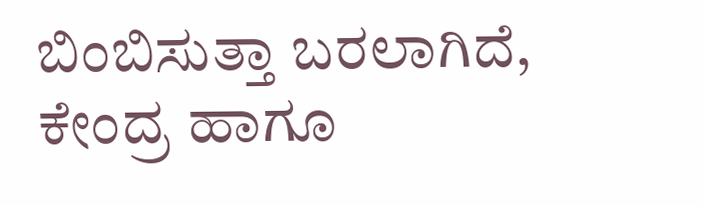ಬಿಂಬಿಸುತ್ತಾ ಬರಲಾಗಿದೆ, ಕೇಂದ್ರ ಹಾಗೂ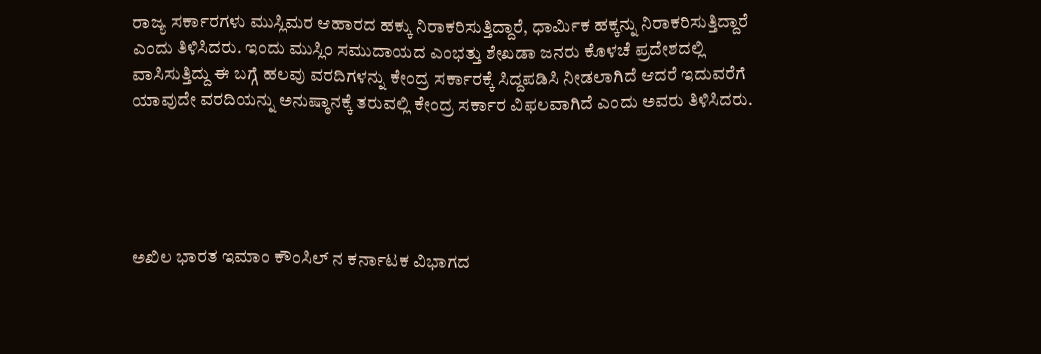ರಾಜ್ಯ ಸರ್ಕಾರಗಳು ಮುಸ್ಲಿಮರ ಆಹಾರದ ಹಕ್ಕು ನಿರಾಕರಿಸುತ್ತಿದ್ದಾರೆ, ಧಾರ್ಮಿಕ ಹಕ್ಕನ್ನು ನಿರಾಕರಿಸುತ್ತಿದ್ದಾರೆ ಎಂದು ತಿಳಿಸಿದರು. ಇಂದು ಮುಸ್ಲಿಂ ಸಮುದಾಯದ ಎಂಭತ್ತು ಶೇಖಡಾ ಜನರು ಕೊಳಚೆ ಪ್ರದೇಶದಲ್ಲಿ ವಾಸಿಸುತ್ತಿದ್ದು ಈ ಬಗ್ಗೆ ಹಲವು ವರದಿಗಳನ್ನು ಕೇಂದ್ರ ಸರ್ಕಾರಕ್ಕೆ ಸಿದ್ದಪಡಿಸಿ ನೀಡಲಾಗಿದೆ ಆದರೆ ಇದುವರೆಗೆ ಯಾವುದೇ ವರದಿಯನ್ನು ಅನುಷ್ಠಾನಕ್ಕೆ ತರುವಲ್ಲಿ ಕೇಂದ್ರ ಸರ್ಕಾರ ವಿಫಲವಾಗಿದೆ ಎಂದು ಅವರು ತಿಳಿಸಿದರು.





ಅಖಿಲ ಭಾರತ ಇಮಾಂ ಕೌಂಸಿಲ್ ನ ಕರ್ನಾಟಕ ವಿಭಾಗದ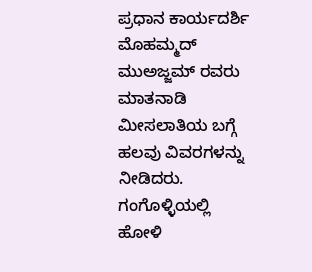ಪ್ರಧಾನ ಕಾರ್ಯದರ್ಶಿ ಮೊಹಮ್ಮದ್ ಮುಅಜ್ಜಮ್ ರವರು ಮಾತನಾಡಿ ಮೀಸಲಾತಿಯ ಬಗ್ಗೆ ಹಲವು ವಿವರಗಳನ್ನು ನೀಡಿದರು. ಗಂಗೊಳ್ಳಿಯಲ್ಲಿ ಹೋಳಿ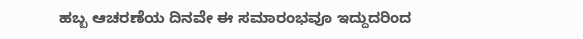ಹಬ್ಬ ಆಚರಣೆಯ ದಿನವೇ ಈ ಸಮಾರಂಭವೂ ಇದ್ದುದರಿಂದ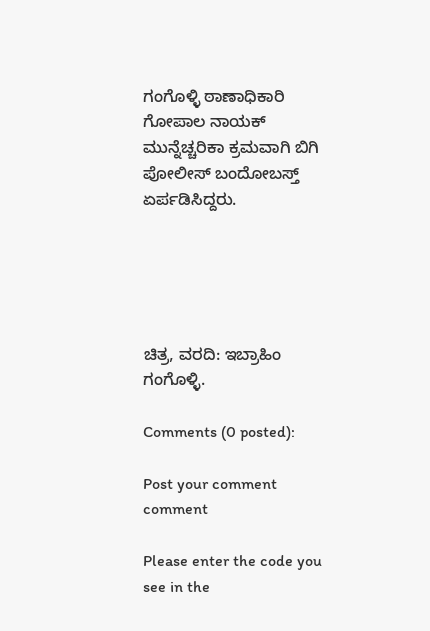ಗಂಗೊಳ್ಳಿ ಠಾಣಾಧಿಕಾರಿ ಗೋಪಾಲ ನಾಯಕ್ ಮುನ್ನೆಚ್ಚರಿಕಾ ಕ್ರಮವಾಗಿ ಬಿಗಿ ಪೋಲೀಸ್ ಬಂದೋಬಸ್ತ್ ಏರ್ಪಡಿಸಿದ್ದರು.





ಚಿತ್ರ, ವರದಿ: ಇಬ್ರಾಹಿಂ ಗಂಗೊಳ್ಳಿ.

Comments (0 posted):

Post your comment comment

Please enter the code you see in the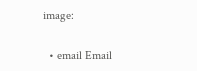image:

  • email Email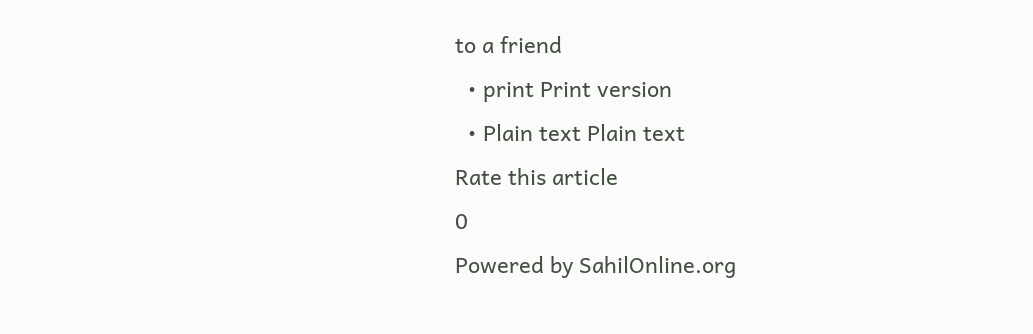to a friend
  • print Print version
  • Plain text Plain text
Rate this article
0
Powered by SahilOnline.org